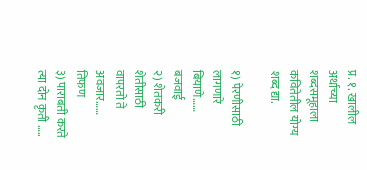प्र. १. खालील अर्थाच्या शब्दसमूहाला कवितेतील योग्य शब्द द्या.

१) पेरणीसाठी लागणारे बियाणे…… बजवाई‌
२) शेतकरी शेतीसाठी वापरतो ते अवजार……  तिफण‌‌
३) पाराबती करते त्या दोन कृती …..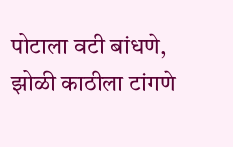पोटाला‌ ‌वटी‌ ‌बांधणे, झोळी‌ ‌काठीला‌ ‌टांगणे‌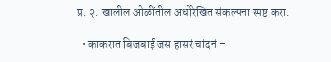प्र. २. खालील ओळींतील अधोरेखित संकल्पना स्पष्ट करा.

  • काकरात बिजबाई जस हासरं चांदनं –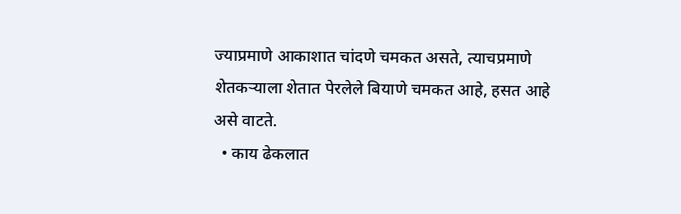ज्याप्रमाणे‌ ‌आकाशात‌ ‌चांदणे ‌चमकत‌ ‌असते, त्याचप्रमाणे‌‌ शेतकऱ्याला‌ ‌शेतात‌ ‌पेरलेले‌ ‌बियाणे‌ ‌चमकत‌ ‌आहे, हसत‌ ‌आहे‌‌ असे‌ ‌वाटते.
  • काय ढेकलात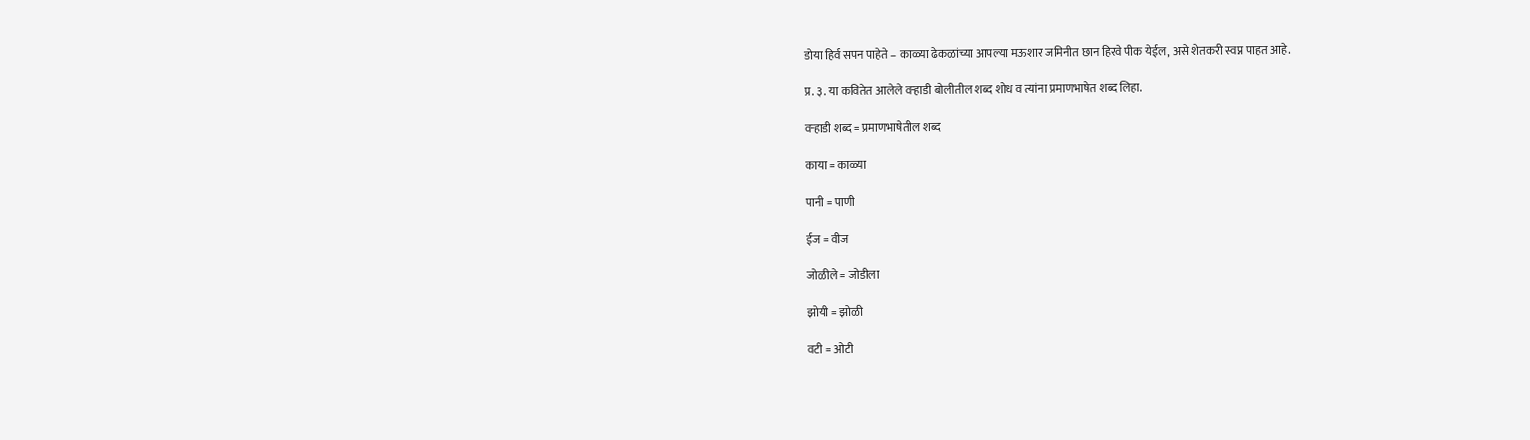डोया हिर्व सपन पाहेते – काळ्या ढेकळांच्या आपल्या मऊशार जमिनीत छान हिरवे पीक येईल, असे शेतकरी स्वप्न पाहत आहे.

प्र. ३. या कवितेत आलेले वऱ्हाडी बोलीतील शब्द शोध व त्यांना प्रमाणभाषेत शब्द लिहा.

वऱ्हाडी शब्द = प्रमाणभाषेतील शब्द

काया = काळ्या

पानी = पाणी

ईज = वीज

जोळीले = जोडीला

झोयी = झोळी

वटी = ओटी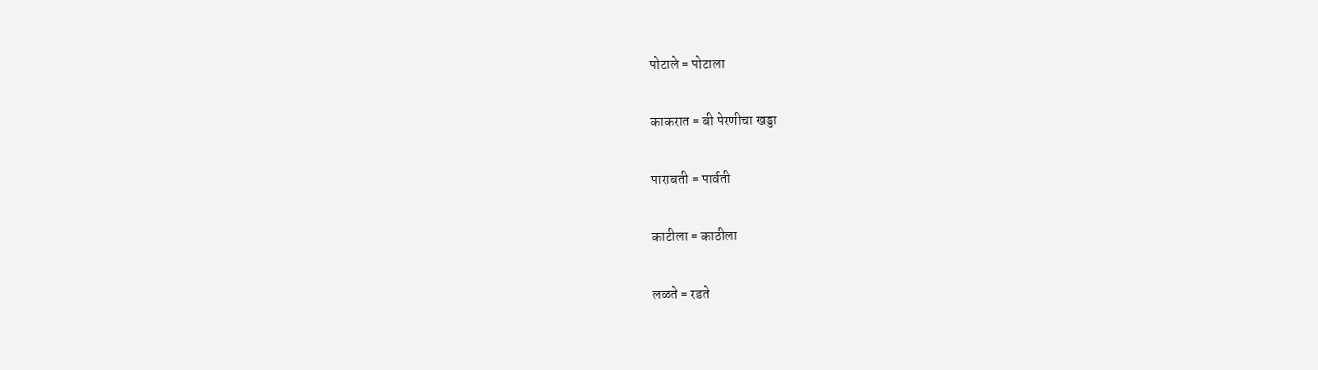पोटाले = पोटाला

काकरात = बी पेरणीचा खड्डा

पाराबती = पार्वती

काटीला = काठीला

लळते = रडते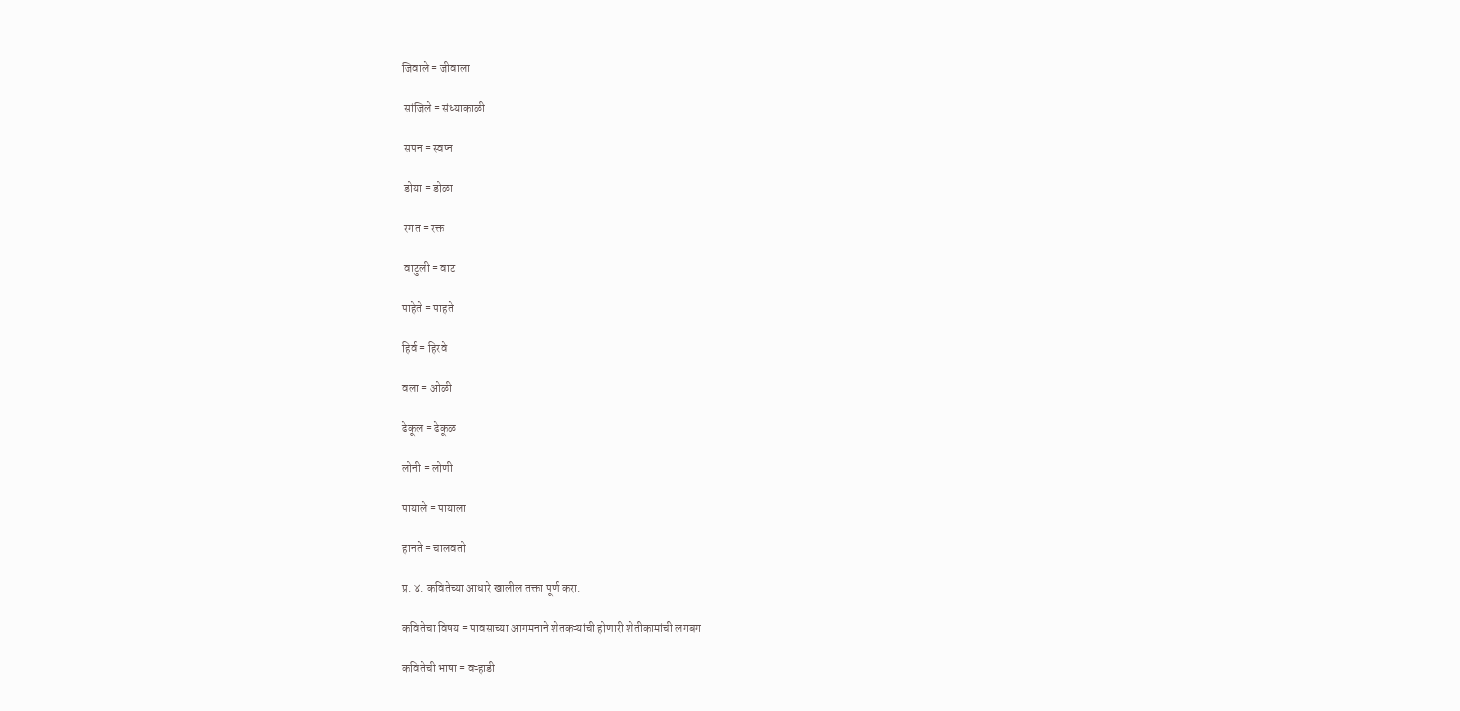जिवाले = जीवाला

 सांजिले = संध्याकाळी

 सपन = स्वप्न

 डोया = डोळा

 रगत = रक्त

 वाटुली = वाट

पाहेते = पाहते

हिर्व = हिरवे

वला = ओळी

ढेकूल = ढेकूळ

लोनी = लोणी

पायाले = पायाला

हानते = चालवतो

प्र. ४. कवितेच्या आधारे खालील तक्ता पूर्ण करा.

कवितेचा विषय = पावसाच्या आगमनाने शेतकऱ्यांची होणारी शेतीकामांची लगबग

कवितेची भाषा = वऱ्हाडी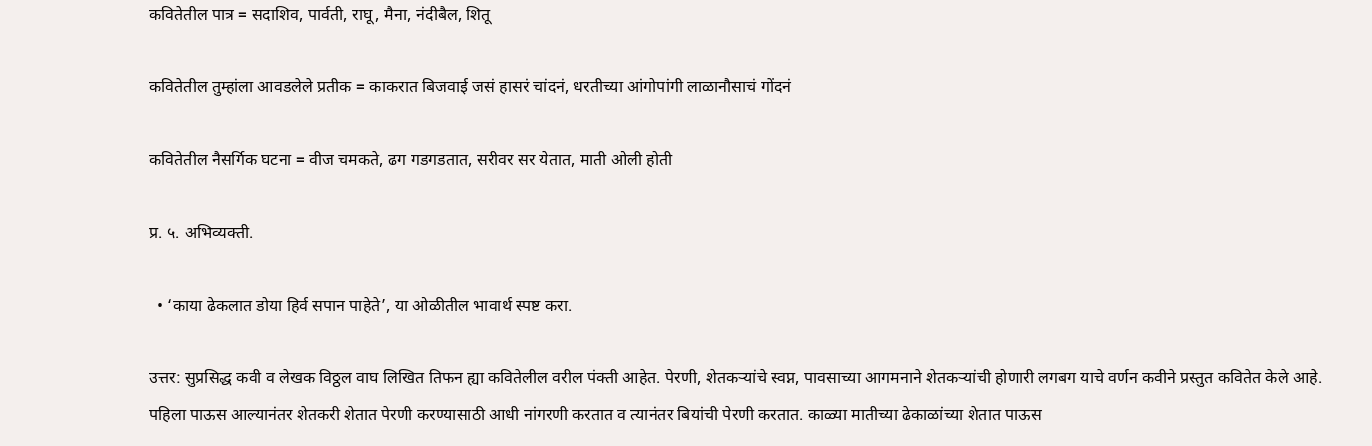कवितेतील पात्र = सदाशिव, पार्वती, राघू, मैना, नंदीबैल, शितू

कवितेतील तुम्हांला आवडलेले प्रतीक = काकरात बिजवाई जसं हासरं चांदनं, धरतीच्या आंगोपांगी लाळानौसाचं गोंदनं

कवितेतील नैसर्गिक घटना = वीज चमकते, ढग गडगडतात, सरीवर सर येतात, माती ओली होती

प्र. ५. अभिव्यक्ती.

  • ‘काया ढेकलात डोया हिर्व सपान पाहेते’, या ओळीतील भावार्थ स्पष्ट करा.

उत्तर: सुप्रसिद्ध कवी व लेखक विठ्ठल वाघ लिखित तिफन ह्या कवितेलील वरील पंक्ती आहेत. पेरणी, शेतकऱ्यांचे स्वप्न, पावसाच्या आगमनाने शेतकऱ्यांची होणारी लगबग याचे वर्णन कवीने प्रस्तुत कवितेत केले आहे. पहिला पाऊस आल्यानंतर शेतकरी शेतात पेरणी करण्यासाठी आधी नांगरणी करतात व त्यानंतर बियांची पेरणी करतात. काळ्या मातीच्या ढेकाळांच्या शेतात पाऊस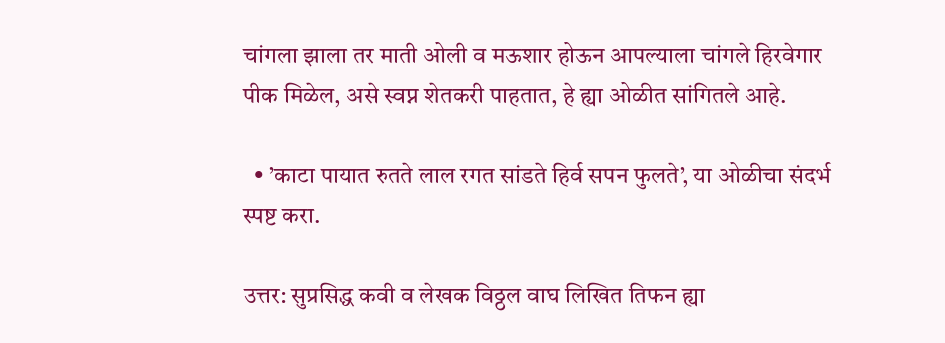चांगला झाला तर माती ओली व मऊशार होऊन आपल्याला चांगले हिरवेगार पीक मिळेल, असे स्वप्न शेतकरी पाहतात, हे ह्या ओळीत सांगितले आहे.

  • ’काटा पायात रुतते लाल रगत सांडते हिर्व सपन फुलते’, या ओळीचा संदर्भ स्पष्ट करा.

उत्तर: सुप्रसिद्ध कवी व लेखक विठ्ठल वाघ लिखित तिफन ह्या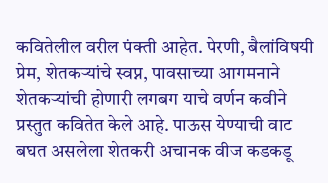कवितेलील वरील पंक्ती आहेत. पेरणी, बैलांविषयी प्रेम, शेतकऱ्यांचे स्वप्न, पावसाच्या आगमनाने शेतकऱ्यांची होणारी लगबग याचे वर्णन कवीने प्रस्तुत कवितेत केले आहे. पाऊस येण्याची वाट बघत असलेला शेतकरी अचानक वीज कडकडू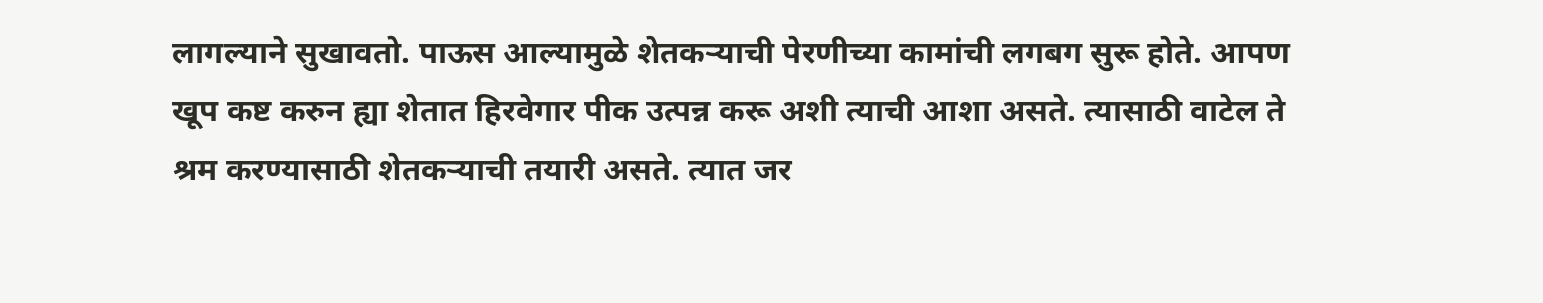लागल्याने सुखावतो. पाऊस आल्यामुळे शेतकऱ्याची पेरणीच्या कामांची लगबग सुरू होते. आपण खूप कष्ट करुन ह्या शेतात हिरवेगार पीक उत्पन्न करू अशी त्याची आशा असते. त्यासाठी वाटेल ते श्रम करण्यासाठी शेतकऱ्याची तयारी असते. त्यात जर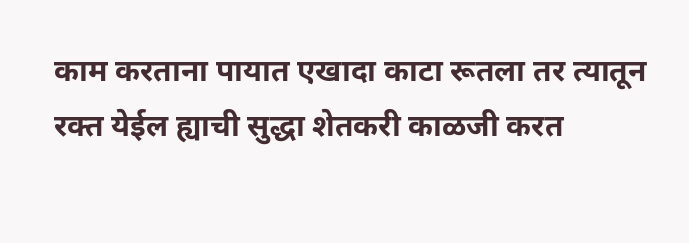काम करताना पायात एखादा काटा रूतला तर त्यातून रक्त येईल ह्याची सुद्धा शेतकरी काळजी करत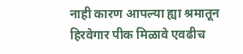नाही कारण आपल्या ह्या श्रमातून हिरवेगार पीक मिळावे एवढीच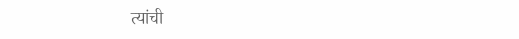त्यांची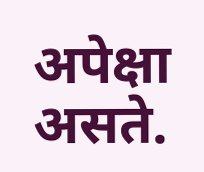अपेक्षा असते.